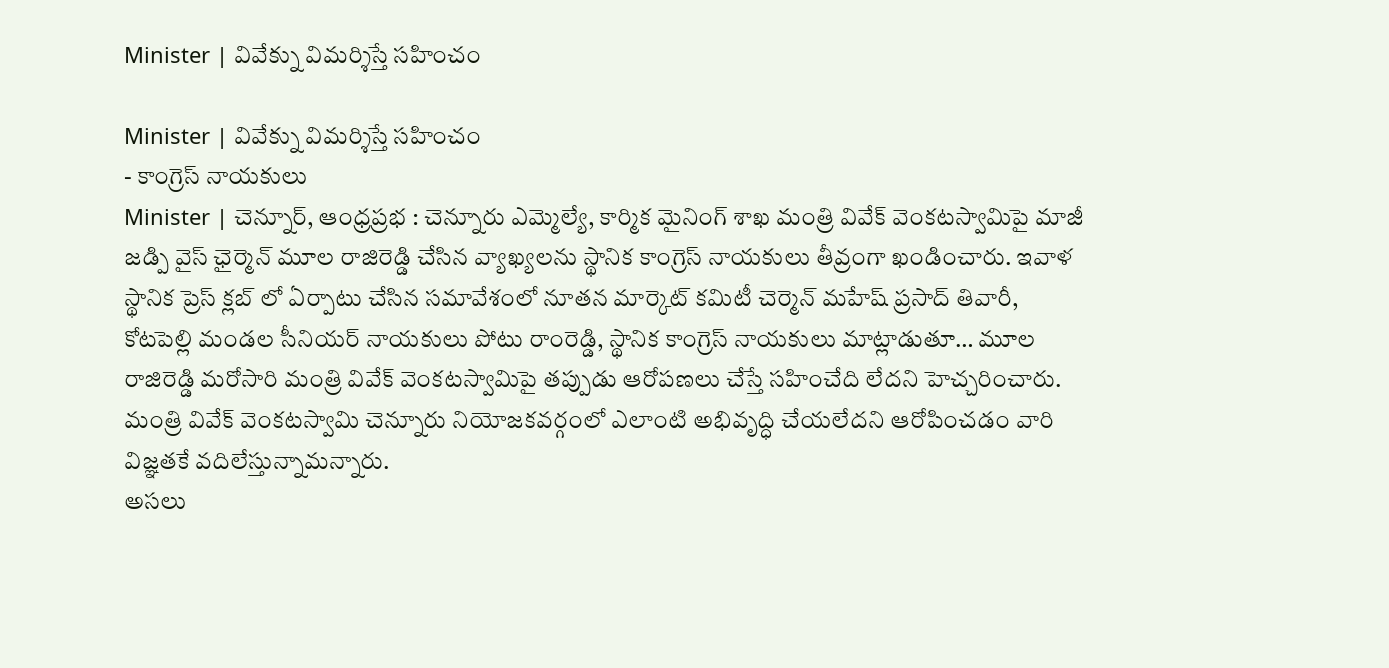Minister | వివేక్ను విమర్శిస్తే సహించం

Minister | వివేక్ను విమర్శిస్తే సహించం
- కాంగ్రెస్ నాయకులు
Minister | చెన్నూర్, ఆంధ్రప్రభ : చెన్నూరు ఎమ్మెల్యే, కార్మిక మైనింగ్ శాఖ మంత్రి వివేక్ వెంకటస్వామిపై మాజీ జడ్పి వైస్ ఛైర్మెన్ మూల రాజిరెడ్డి చేసిన వ్యాఖ్యలను స్థానిక కాంగ్రెస్ నాయకులు తీవ్రంగా ఖండించారు. ఇవాళ స్థానిక ప్రెస్ క్లబ్ లో ఏర్పాటు చేసిన సమావేశంలో నూతన మార్కెట్ కమిటీ చెర్మెన్ మహేష్ ప్రసాద్ తివారీ, కోటపెల్లి మండల సీనియర్ నాయకులు పోటు రాంరెడ్డి, స్థానిక కాంగ్రెస్ నాయకులు మాట్లాడుతూ… మూల రాజిరెడ్డి మరోసారి మంత్రి వివేక్ వెంకటస్వామిపై తప్పుడు ఆరోపణలు చేస్తే సహించేది లేదని హెచ్చరించారు. మంత్రి వివేక్ వెంకటస్వామి చెన్నూరు నియోజకవర్గంలో ఎలాంటి అభివృద్ధి చేయలేదని ఆరోపించడం వారి విజ్ఞతకే వదిలేస్తున్నామన్నారు.
అసలు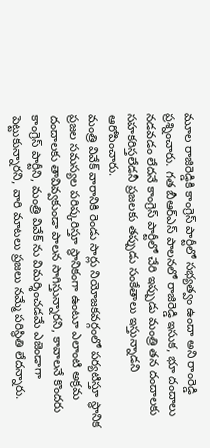మూల రాజిరెడ్డికి కాంగ్రెస్ పార్టీలో సభ్యత్వం ఉందా అని రాంరెడ్డి ప్రశ్నించారు. గత బీఆర్ఎస్ పాలనలో రాజిరెడ్డి ఇసుక, భూ దందాలు నడవడం లేదనే కాంగ్రెస్ పార్టీలో చేరి ఇప్పుడు మంత్రి తన దందాలకు సహకరిస్తలేడనీ ప్రజలకు తప్పుడు సంకేతాలు ఇస్తున్నాడని ఆరోపించారు.
మంత్రి వివేక్ వారానికి రెండు సార్లు నియోజకవర్గంలో పర్యటిస్తూ స్థానిక ప్రజల సమస్యల పరిష్కరిస్తూ స్థానికంగా ఉంటూ ఎలాంటి అక్రమ దందాలకు తావివ్వకుండా పాలన సాగిస్తున్నారని, కావాలనే కొందరు కాంగ్రెస్ పార్టీని, మంత్రి వివేక్ ను విమర్శించడమే ఎజెండాగా పెట్టుకున్నారని, వారి మాటలు ప్రజలు నమ్మే పరిస్థితి లేదన్నారు.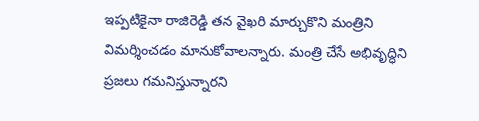ఇప్పటికైనా రాజిరెడ్డి తన వైఖరి మార్చుకొని మంత్రిని విమర్శించడం మానుకోవాలన్నారు. మంత్రి చేసే అభివృద్ధిని ప్రజలు గమనిస్తున్నారని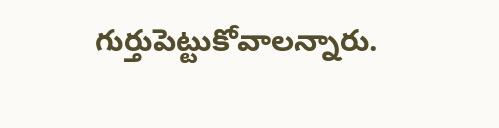గుర్తుపెట్టుకోవాలన్నారు.